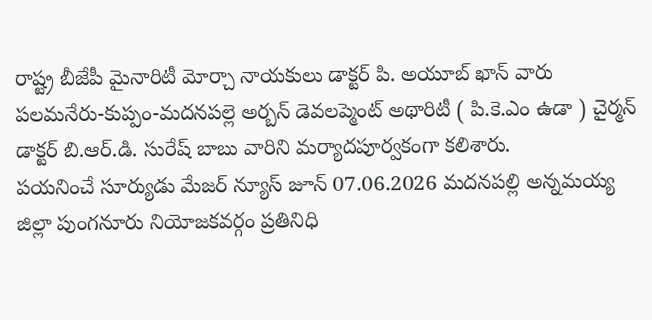రాష్ట్ర బీజేపీ మైనారిటీ మోర్చా నాయకులు డాక్టర్ పి. అయూబ్ ఖాన్ వారు పలమనేరు-కుప్పం-మదనపల్లె అర్బన్ డెవలప్మెంట్ అథారిటీ ( పి.కె.ఎం ఉడా ) చైర్మన్ డాక్టర్ బి.ఆర్.డి. సురేష్ బాబు వారిని మర్యాదపూర్వకంగా కలిశారు.
పయనించే సూర్యుడు మేజర్ న్యూస్ జూన్ 07.06.2026 మదనపల్లి అన్నమయ్య జిల్లా పుంగనూరు నియోజకవర్గం ప్రతినిధి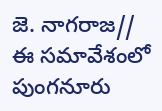జె. నాగరాజ// ఈ సమావేశంలో పుంగనూరు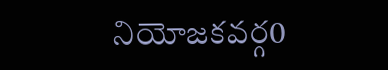నియోజకవర్గ0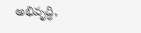అభివృద్ధి,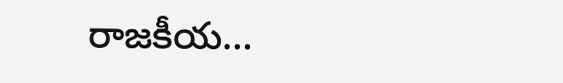రాజకీయ…